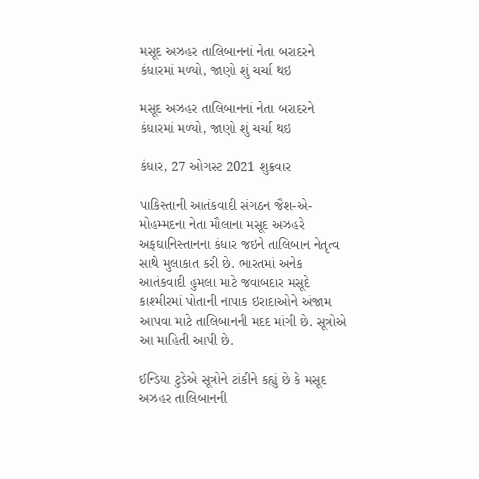મસૂદ અઝહર તાલિબાનનાં નેતા બરાદરને કંધારમાં મળ્યો, જાણો શું ચર્ચા થઇ

મસૂદ અઝહર તાલિબાનનાં નેતા બરાદરને કંધારમાં મળ્યો, જાણો શું ચર્ચા થઇ

કંધાર, 27 ઓગસ્ટ 2021 શુક્રવાર

પાકિસ્તાની આતંકવાદી સંગઠન જૈશ-એ-મોહમ્મદના નેતા મૌલાના મસૂદ અઝહરે અફઘાનિસ્તાનના કંધાર જઇને તાલિબાન નેતૃત્વ સાથે મુલાકાત કરી છે. ભારતમાં અનેક આતંકવાદી હુમલા માટે જવાબદાર મસૂદે કાશ્મીરમાં પોતાની નાપાક ઇરાદાઓને અંજામ આપવા માટે તાલિબાનની મદદ માંગી છે. સૂત્રોએ આ માહિતી આપી છે.

ઈન્ડિયા ટુડેએ સૂત્રોને ટાંકીને કહ્યું છે કે મસૂદ અઝહર તાલિબાનની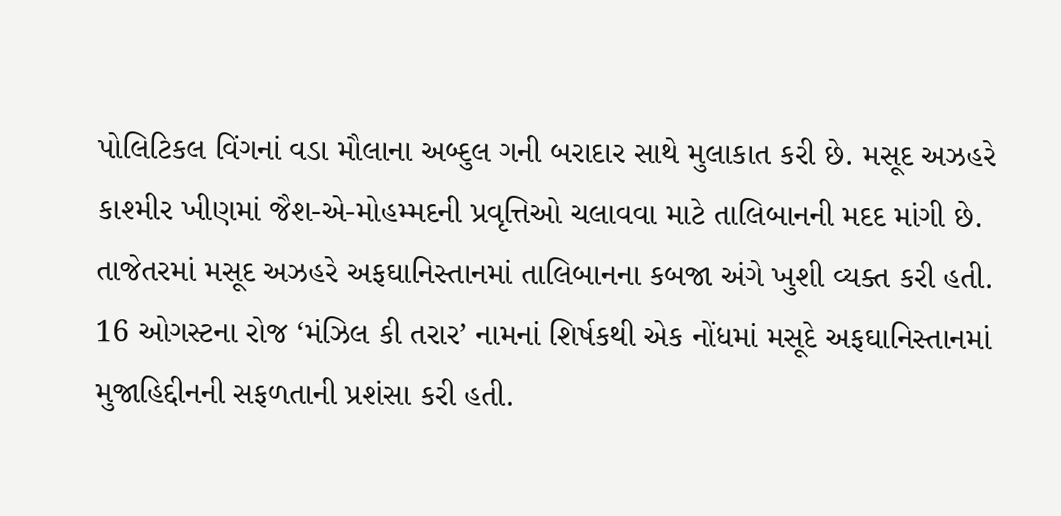પોલિટિકલ વિંગનાં વડા મૌલાના અબ્દુલ ગની બરાદાર સાથે મુલાકાત કરી છે. મસૂદ અઝહરે કાશ્મીર ખીણમાં જૈશ-એ-મોહમ્મદની પ્રવૃત્તિઓ ચલાવવા માટે તાલિબાનની મદદ માંગી છે. તાજેતરમાં મસૂદ અઝહરે અફઘાનિસ્તાનમાં તાલિબાનના કબજા અંગે ખુશી વ્યક્ત કરી હતી. 16 ઓગસ્ટના રોજ ‘મંઝિલ કી તરાર’ નામનાં શિર્ષકથી એક નોંધમાં મસૂદે અફઘાનિસ્તાનમાં મુજાહિદ્દીનની સફળતાની પ્રશંસા કરી હતી.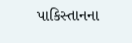પાકિસ્તાનના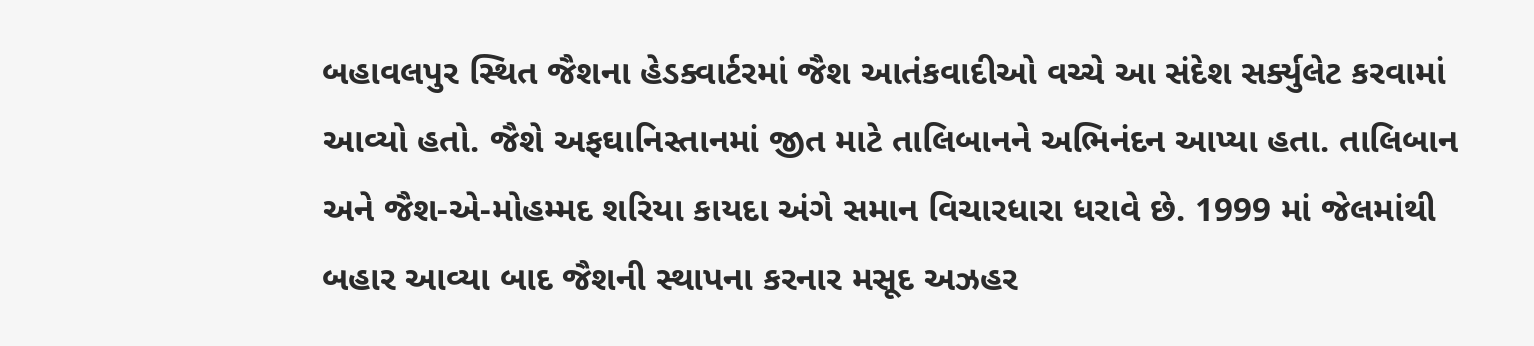બહાવલપુર સ્થિત જૈશના હેડક્વાર્ટરમાં જૈશ આતંકવાદીઓ વચ્ચે આ સંદેશ સર્ક્યુલેટ કરવામાં આવ્યો હતો. જૈશે અફઘાનિસ્તાનમાં જીત માટે તાલિબાનને અભિનંદન આપ્યા હતા. તાલિબાન અને જૈશ-એ-મોહમ્મદ શરિયા કાયદા અંગે સમાન વિચારધારા ધરાવે છે. 1999 માં જેલમાંથી બહાર આવ્યા બાદ જૈશની સ્થાપના કરનાર મસૂદ અઝહર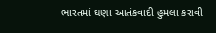ભારતમાં ઘણા આતંકવાદી હુમલા કરાવી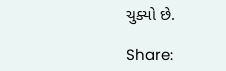ચુક્યો છે.

Share: